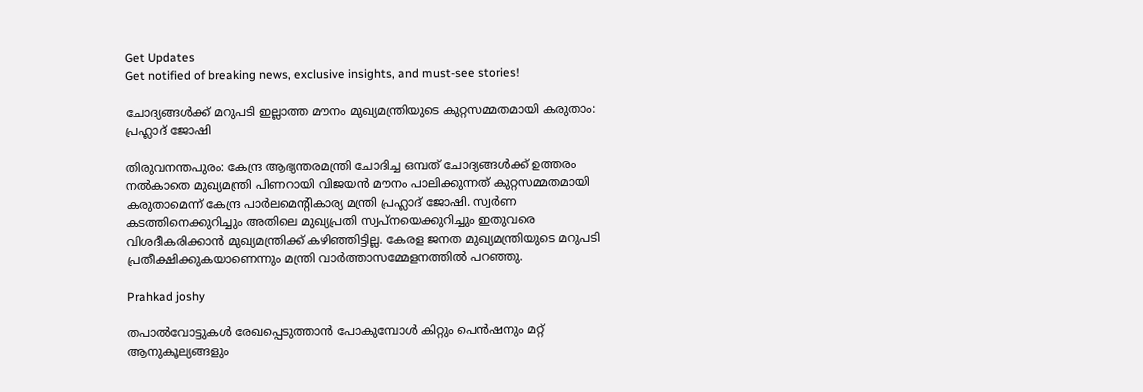Get Updates
Get notified of breaking news, exclusive insights, and must-see stories!

ചോദ്യങ്ങള്‍ക്ക് മറുപടി ഇല്ലാത്ത മൗനം മുഖ്യമന്ത്രിയുടെ കുറ്റസമ്മതമായി കരുതാം: പ്രഹ്ലാദ് ജോഷി

തിരുവനന്തപുരം: കേന്ദ്ര ആഭ്യന്തരമന്ത്രി ചോദിച്ച ഒമ്പത് ചോദ്യങ്ങള്‍ക്ക് ഉത്തരം നല്‍കാതെ മുഖ്യമന്ത്രി പിണറായി വിജയന്‍ മൗനം പാലിക്കുന്നത് കുറ്റസമ്മതമായി കരുതാമെന്ന് കേന്ദ്ര പാര്‍ലമെന്റികാര്യ മന്ത്രി പ്രഹ്ലാദ് ജോഷി. സ്വര്‍ണ കടത്തിനെക്കുറിച്ചും അതിലെ മുഖ്യപ്രതി സ്വപ്‌നയെക്കുറിച്ചും ഇതുവരെ വിശദീകരിക്കാന്‍ മുഖ്യമന്ത്രിക്ക് കഴിഞ്ഞിട്ടില്ല. കേരള ജനത മുഖ്യമന്ത്രിയുടെ മറുപടി പ്രതീക്ഷിക്കുകയാണെന്നും മന്ത്രി വാര്‍ത്താസമ്മേളനത്തില്‍ പറഞ്ഞു.

Prahkad joshy

തപാല്‍വോട്ടുകള്‍ രേഖപ്പെടുത്താന്‍ പോകുമ്പോള്‍ കിറ്റും പെന്‍ഷനും മറ്റ് ആനുകൂല്യങ്ങളും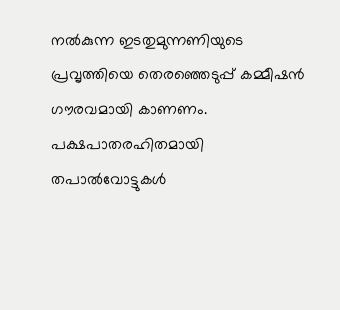നല്‍കുന്ന ഇടതുമുന്നണിയുടെ പ്രവൃത്തിയെ തെരഞ്ഞെടുപ്പ് കമ്മീഷന്‍ ഗൗരവമായി കാണണം. പക്ഷപാതരഹിതമായി തപാല്‍വോട്ടുകള്‍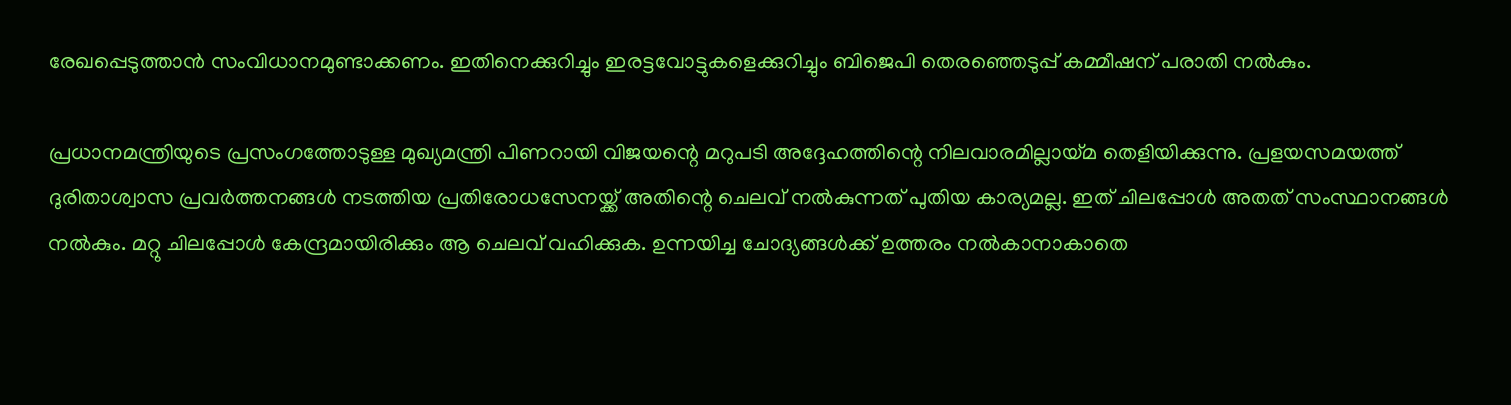രേഖപ്പെടുത്താന്‍ സംവിധാനമുണ്ടാക്കണം. ഇതിനെക്കുറിച്ചും ഇരട്ടവോട്ടുകളെക്കുറിച്ചും ബിജെപി തെരഞ്ഞെടുപ്പ് കമ്മീഷന് പരാതി നല്‍കും.

പ്രധാനമന്ത്രിയുടെ പ്രസംഗത്തോടുള്ള മുഖ്യമന്ത്രി പിണറായി വിജയന്റെ മറുപടി അദ്ദേഹത്തിന്റെ നിലവാരമില്ലായ്മ തെളിയിക്കുന്നു. പ്രളയസമയത്ത് ദുരിതാശ്വാസ പ്രവര്‍ത്തനങ്ങള്‍ നടത്തിയ പ്രതിരോധസേനയ്ക്ക് അതിന്റെ ചെലവ് നല്‍കുന്നത് പുതിയ കാര്യമല്ല. ഇത് ചിലപ്പോള്‍ അതത് സംസ്ഥാനങ്ങള്‍ നല്‍കും. മറ്റു ചിലപ്പോള്‍ കേന്ദ്രമായിരിക്കും ആ ചെലവ് വഹിക്കുക. ഉന്നയിച്ച ചോദ്യങ്ങള്‍ക്ക് ഉത്തരം നല്‍കാനാകാതെ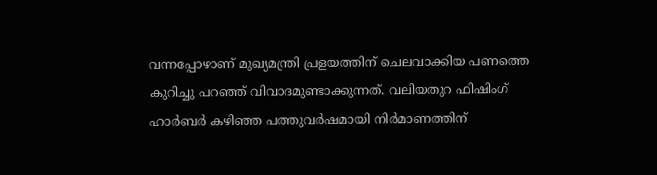വന്നപ്പോഴാണ് മുഖ്യമന്ത്രി പ്രളയത്തിന് ചെലവാക്കിയ പണത്തെ കുറിച്ചു പറഞ്ഞ് വിവാദമുണ്ടാക്കുന്നത്. വലിയതുറ ഫിഷിംഗ് ഹാര്‍ബര്‍ കഴിഞ്ഞ പത്തുവര്‍ഷമായി നിര്‍മാണത്തിന്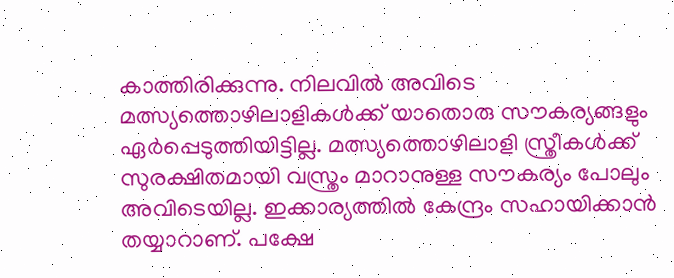കാത്തിരിക്കുന്നു. നിലവില്‍ അവിടെ മത്സ്യത്തൊഴിലാളികള്‍ക്ക് യാതൊരു സൗകര്യങ്ങളും ഏര്‍പ്പെടുത്തിയിട്ടില്ല. മത്സ്യത്തൊഴിലാളി സ്ത്രീകള്‍ക്ക് സുരക്ഷിതമായി വസ്ത്രം മാറാനുള്ള സൗകര്യം പോലും അവിടെയില്ല. ഇക്കാര്യത്തില്‍ കേന്ദ്രം സഹായിക്കാന്‍ തയ്യാറാണ്. പക്ഷേ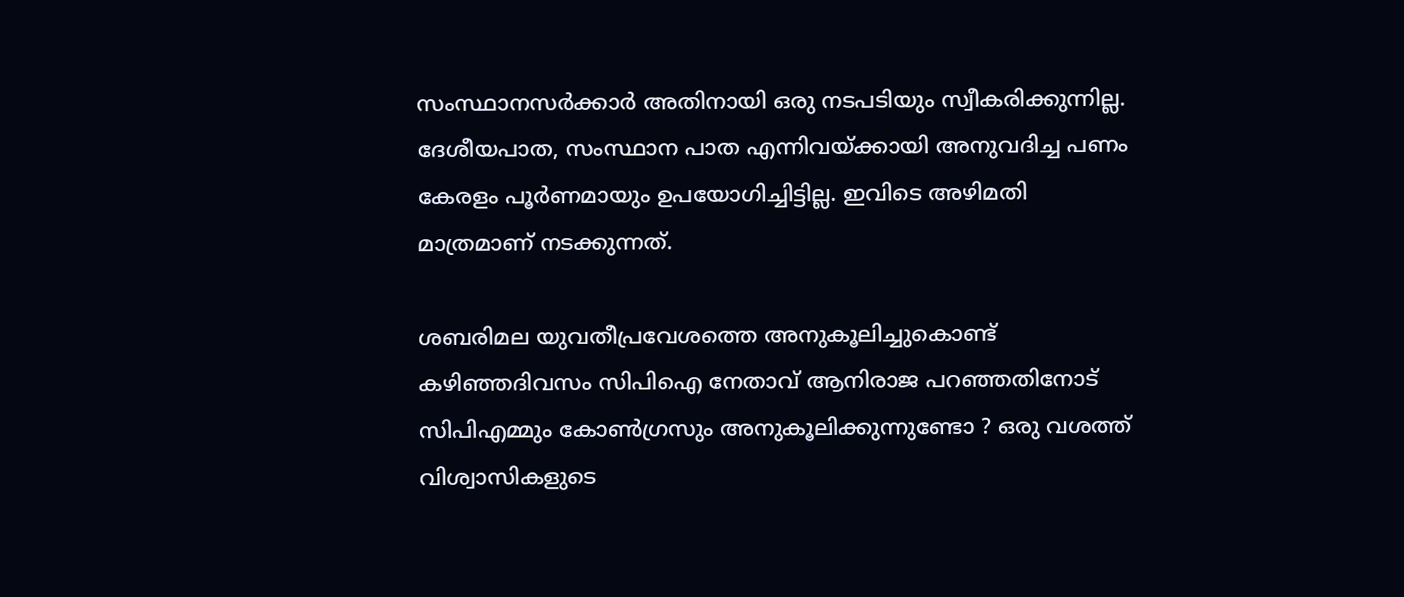സംസ്ഥാനസര്‍ക്കാര്‍ അതിനായി ഒരു നടപടിയും സ്വീകരിക്കുന്നില്ല. ദേശീയപാത, സംസ്ഥാന പാത എന്നിവയ്ക്കായി അനുവദിച്ച പണം കേരളം പൂര്‍ണമായും ഉപയോഗിച്ചിട്ടില്ല. ഇവിടെ അഴിമതി മാത്രമാണ് നടക്കുന്നത്.

ശബരിമല യുവതീപ്രവേശത്തെ അനുകൂലിച്ചുകൊണ്ട് കഴിഞ്ഞദിവസം സിപിഐ നേതാവ് ആനിരാജ പറഞ്ഞതിനോട് സിപിഎമ്മും കോണ്‍ഗ്രസും അനുകൂലിക്കുന്നുണ്ടോ ? ഒരു വശത്ത് വിശ്വാസികളുടെ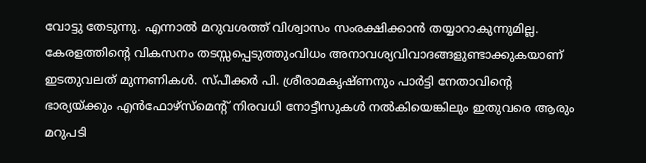വോട്ടു തേടുന്നു. എന്നാല്‍ മറുവശത്ത് വിശ്വാസം സംരക്ഷിക്കാന്‍ തയ്യാറാകുന്നുമില്ല. കേരളത്തിന്റെ വികസനം തടസ്സപ്പെടുത്തുംവിധം അനാവശ്യവിവാദങ്ങളുണ്ടാക്കുകയാണ് ഇടതുവലത് മുന്നണികള്‍. സ്പീക്കര്‍ പി. ശ്രീരാമകൃഷ്ണനും പാര്‍ട്ടി നേതാവിന്റെ ഭാര്യയ്ക്കും എന്‍ഫോഴ്‌സ്‌മെന്റ് നിരവധി നോട്ടീസുകള്‍ നല്‍കിയെങ്കിലും ഇതുവരെ ആരും മറുപടി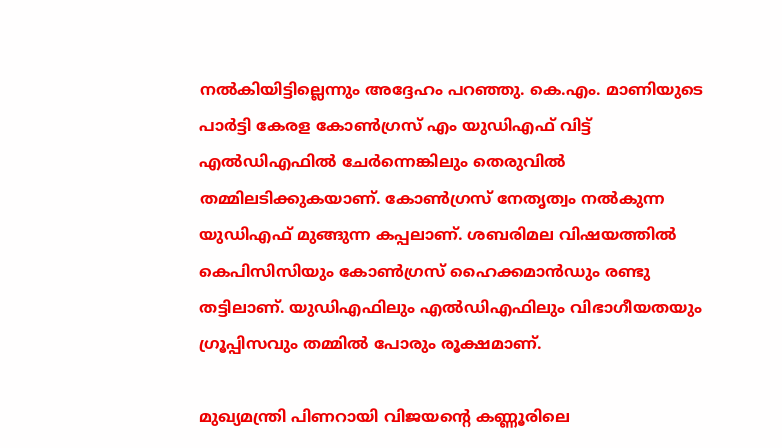നല്‍കിയിട്ടില്ലെന്നും അദ്ദേഹം പറഞ്ഞു. കെ.എം. മാണിയുടെ പാര്‍ട്ടി കേരള കോണ്‍ഗ്രസ് എം യുഡിഎഫ് വിട്ട് എല്‍ഡിഎഫില്‍ ചേര്‍ന്നെങ്കിലും തെരുവില്‍ തമ്മിലടിക്കുകയാണ്. കോണ്‍ഗ്രസ് നേതൃത്വം നല്‍കുന്ന യുഡിഎഫ് മുങ്ങുന്ന കപ്പലാണ്. ശബരിമല വിഷയത്തില്‍ കെപിസിസിയും കോണ്‍ഗ്രസ് ഹൈക്കമാന്‍ഡും രണ്ടു തട്ടിലാണ്. യുഡിഎഫിലും എല്‍ഡിഎഫിലും വിഭാഗീയതയും ഗ്രൂപ്പിസവും തമ്മില്‍ പോരും രൂക്ഷമാണ്.

മുഖ്യമന്ത്രി പിണറായി വിജയന്‍റെ കണ്ണൂരിലെ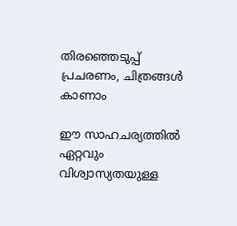തിരഞ്ഞെടുപ്പ് പ്രചരണം, ചിത്രങ്ങള്‍ കാണാം

ഈ സാഹചര്യത്തില്‍ ഏറ്റവും വിശ്വാസ്യതയുള്ള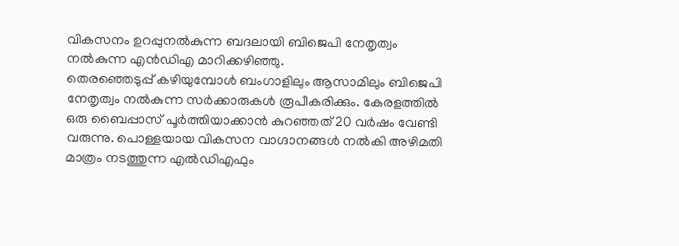വികസനം ഉറപ്പുനല്‍കുന്ന ബദലായി ബിജെപി നേതൃത്വം നല്‍കുന്ന എന്‍ഡിഎ മാറിക്കഴിഞ്ഞു.
തെരഞ്ഞെടുപ്പ് കഴിയുമ്പോള്‍ ബംഗാളിലും ആസാമിലും ബിജെപി നേതൃത്വം നല്‍കുന്ന സര്‍ക്കാരുകള്‍ രൂപീകരിക്കും. കേരളത്തില്‍ ഒരു ബൈപ്പാസ് പൂര്‍ത്തിയാക്കാന്‍ കുറഞ്ഞത് 20 വര്‍ഷം വേണ്ടി വരുന്നു. പൊള്ളയായ വികസന വാഗ്ദാനങ്ങള്‍ നല്‍കി അഴിമതി മാത്രം നടത്തുന്ന എല്‍ഡിഎഫും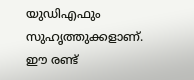യുഡിഎഫും സുഹൃത്തുക്കളാണ്. ഈ രണ്ട്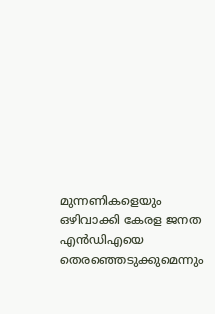മുന്നണികളെയും ഒഴിവാക്കി കേരള ജനത എന്‍ഡിഎയെ തെരഞ്ഞെടുക്കുമെന്നും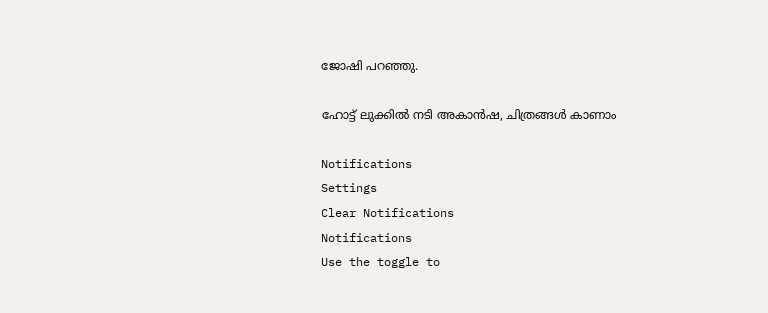ജോഷി പറഞ്ഞു.

ഹോട്ട് ലുക്കിൽ നടി അകാൻഷ, ചിത്രങ്ങൾ കാണാം

Notifications
Settings
Clear Notifications
Notifications
Use the toggle to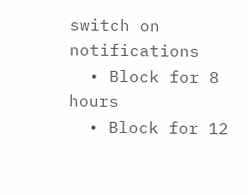switch on notifications
  • Block for 8 hours
  • Block for 12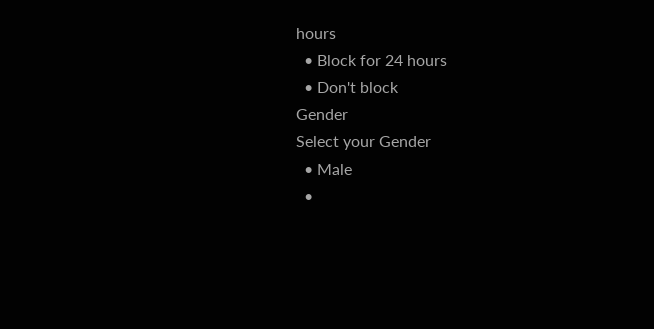hours
  • Block for 24 hours
  • Don't block
Gender
Select your Gender
  • Male
  •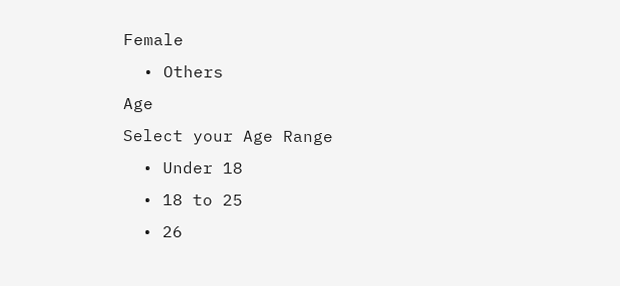Female
  • Others
Age
Select your Age Range
  • Under 18
  • 18 to 25
  • 26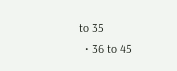to 35
  • 36 to 45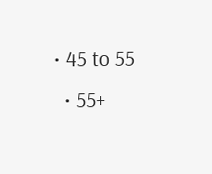• 45 to 55
  • 55+